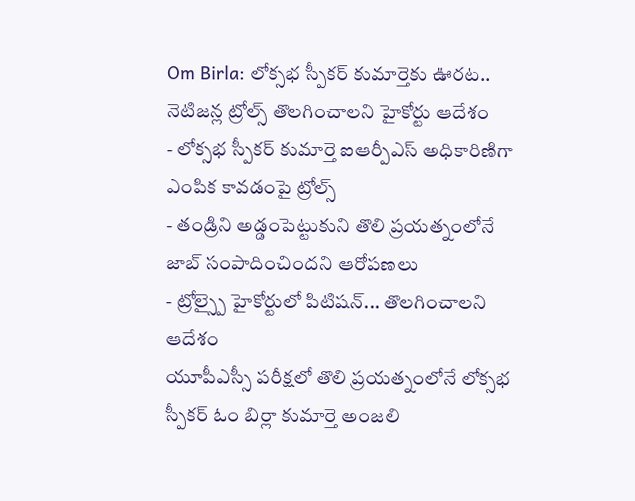Om Birla: లోక్సభ స్పీకర్ కుమార్తెకు ఊరట.. నెటిజన్ల ట్రోల్స్ తొలగించాలని హైకోర్టు ఆదేశం
- లోక్సభ స్పీకర్ కుమార్తె ఐఆర్పీఎస్ అధికారిణిగా ఎంపిక కావడంపై ట్రోల్స్
- తండ్రిని అడ్డంపెట్టుకుని తొలి ప్రయత్నంలోనే జాబ్ సంపాదించిందని ఆరోపణలు
- ట్రోల్స్పై హైకోర్టులో పిటిషన్... తొలగించాలని ఆదేశం
యూపీఎస్సీ పరీక్షలో తొలి ప్రయత్నంలోనే లోక్సభ స్పీకర్ ఓం బిర్లా కుమార్తె అంజలి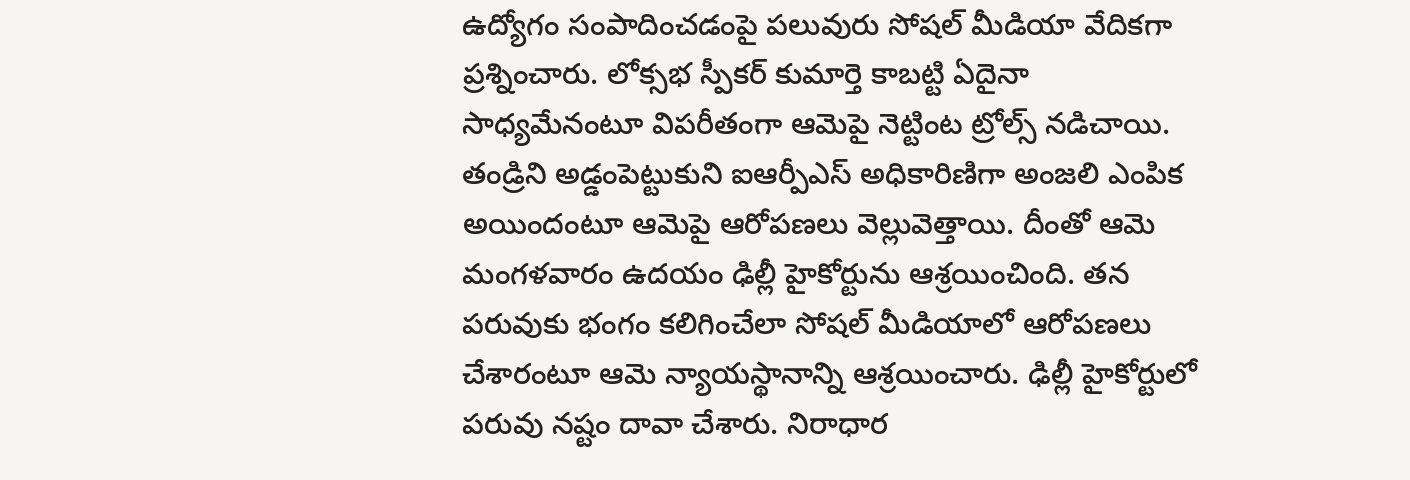ఉద్యోగం సంపాదించడంపై పలువురు సోషల్ మీడియా వేదికగా ప్రశ్నించారు. లోక్సభ స్పీకర్ కుమార్తె కాబట్టి ఏదైనా సాధ్యమేనంటూ విపరీతంగా ఆమెపై నెట్టింట ట్రోల్స్ నడిచాయి. తండ్రిని అడ్డంపెట్టుకుని ఐఆర్పీఎస్ అధికారిణిగా అంజలి ఎంపిక అయిందంటూ ఆమెపై ఆరోపణలు వెల్లువెత్తాయి. దీంతో ఆమె మంగళవారం ఉదయం ఢిల్లీ హైకోర్టును ఆశ్రయించింది. తన పరువుకు భంగం కలిగించేలా సోషల్ మీడియాలో ఆరోపణలు చేశారంటూ ఆమె న్యాయస్థానాన్ని ఆశ్రయించారు. ఢిల్లీ హైకోర్టులో పరువు నష్టం దావా చేశారు. నిరాధార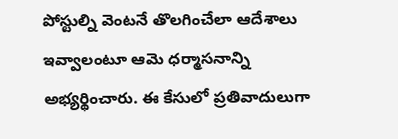పోస్టుల్ని వెంటనే తొలగించేలా ఆదేశాలు ఇవ్వాలంటూ ఆమె ధర్మాసనాన్ని అభ్యర్థించారు. ఈ కేసులో ప్రతివాదులుగా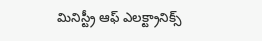మినిస్ట్రీ ఆఫ్ ఎలక్ట్రానిక్స్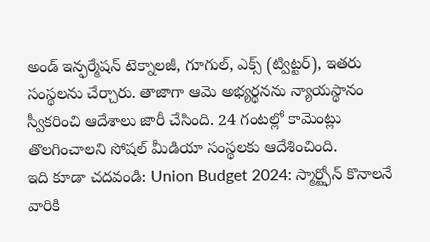అండ్ ఇన్ఫర్మేషన్ టెక్నాలజీ, గూగుల్, ఎక్స్ (ట్విట్టర్), ఇతరు సంస్థలను చేర్చారు. తాజాగా ఆమె అభ్యర్థనను న్యాయస్థానం స్వీకరించి ఆదేశాలు జారీ చేసింది. 24 గంటల్లో కామెంట్లు తొలగించాలని సోషల్ మీడియా సంస్థలకు ఆదేశించింది.
ఇది కూడా చదవండి: Union Budget 2024: స్మార్ట్ఫోన్ కొనాలనే వారికి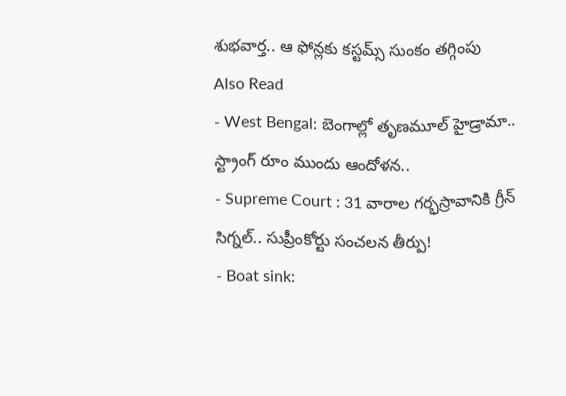శుభవార్త.. ఆ ఫోన్లకు కస్టమ్స్ సుంకం తగ్గింపు
Also Read
- West Bengal: బెంగాల్లో తృణమూల్ హైడ్రామా.. స్ట్రాంగ్ రూం ముందు ఆందోళన..
- Supreme Court : 31 వారాల గర్భస్రావానికి గ్రీన్ సిగ్నల్.. సుప్రీంకోర్టు సంచలన తీర్పు!
- Boat sink: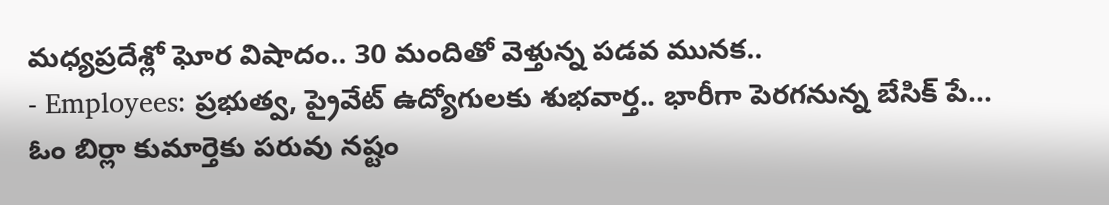మధ్యప్రదేశ్లో ఘోర విషాదం.. 30 మందితో వెళ్తున్న పడవ మునక..
- Employees: ప్రభుత్వ, ప్రైవేట్ ఉద్యోగులకు శుభవార్త.. భారీగా పెరగనున్న బేసిక్ పే...
ఓం బిర్లా కుమార్తెకు పరువు నష్టం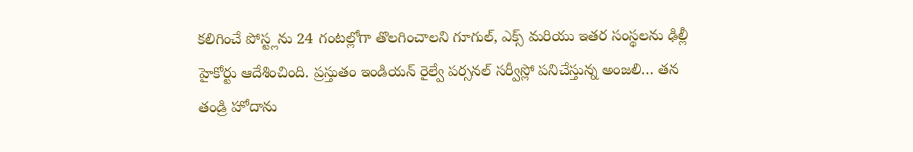కలిగించే పోస్ట్లను 24 గంటల్లోగా తొలగించాలని గూగుల్, ఎక్స్ మరియు ఇతర సంస్థలను ఢిల్లీ హైకోర్టు ఆదేశించింది. ప్రస్తుతం ఇండియన్ రైల్వే పర్సనల్ సర్వీస్లో పనిచేస్తున్న అంజలి… తన తండ్రి హోదాను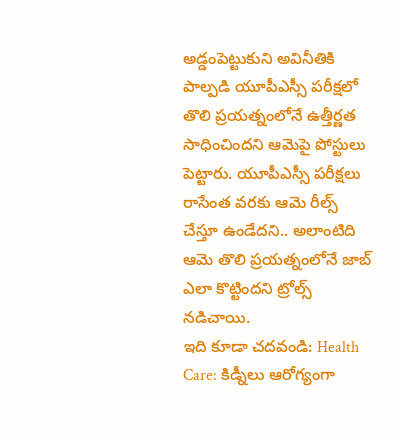అడ్డంపెట్టుకుని అవినీతికి పాల్పడి యూపీఎస్సీ పరీక్షలో తొలి ప్రయత్నంలోనే ఉత్తీర్ణత సాధించిందని ఆమెపై పోస్టులు పెట్టారు. యూపీఎస్సీ పరీక్షలు రాసేంత వరకు ఆమె రీల్స్ చేస్తూ ఉండేదని.. అలాంటిది ఆమె తొలి ప్రయత్నంలోనే జాబ్ ఎలా కొట్టిందని ట్రోల్స్ నడిచాయి.
ఇది కూడా చదవండి: Health Care: కిడ్నీలు ఆరోగ్యంగా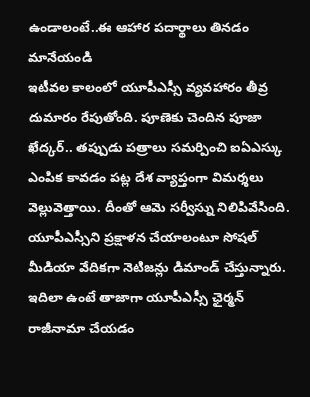ఉండాలంటే..ఈ ఆహార పదార్థాలు తినడం మానేయండి
ఇటీవల కాలంలో యూపీఎస్సీ వ్యవహారం తీవ్ర దుమారం రేపుతోంది. పూణెకు చెందిన పూజా ఖేద్కర్.. తప్పుడు పత్రాలు సమర్పించి ఐఏఎస్కు ఎంపిక కావడం పట్ల దేశ వ్యాప్తంగా విమర్శలు వెల్లువెత్తాయి. దీంతో ఆమె సర్వీస్ను నిలిపివేసింది. యూపీఎస్సీని ప్రక్షాళన చేయాలంటూ సోషల్ మీడియా వేదికగా నెటిజన్లు డిమాండ్ చేస్తున్నారు. ఇదిలా ఉంటే తాజాగా యూపీఎస్సీ ఛైర్మన్ రాజీనామా చేయడం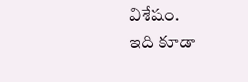విశేషం.
ఇది కూడా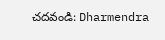చదవండి: Dharmendra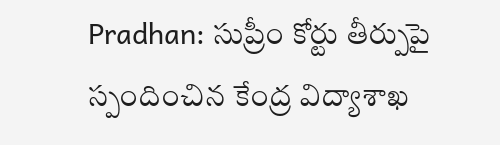Pradhan: సుప్రీం కోర్టు తీర్పుపై స్పందించిన కేంద్ర విద్యాశాఖ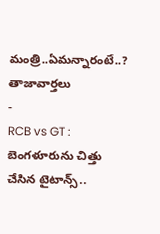మంత్రి..ఏమన్నారంటే..?
తాజావార్తలు
-
RCB vs GT : బెంగళూరును చిత్తు చేసిన టైటాన్స్..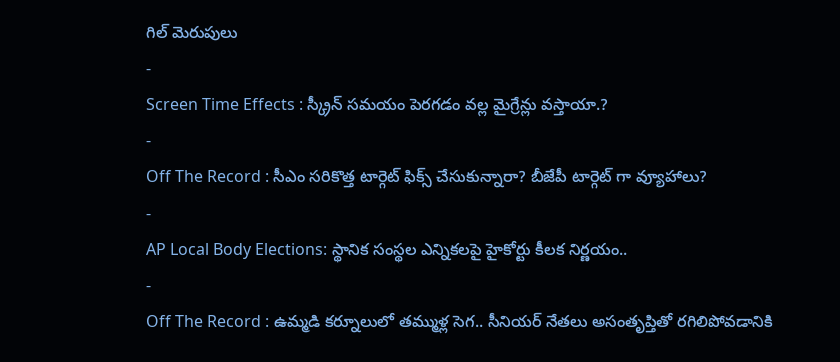గిల్ మెరుపులు
-
Screen Time Effects : స్క్రీన్ సమయం పెరగడం వల్ల మైగ్రేన్లు వస్తాయా.?
-
Off The Record : సీఎం సరికొత్త టార్గెట్ ఫిక్స్ చేసుకున్నారా? బీజేపీ టార్గెట్ గా వ్యూహాలు?
-
AP Local Body Elections: స్థానిక సంస్థల ఎన్నికలపై హైకోర్టు కీలక నిర్ణయం..
-
Off The Record : ఉమ్మడి కర్నూలులో తమ్ముళ్ల సెగ.. సీనియర్ నేతలు అసంతృప్తితో రగిలిపోవడానికి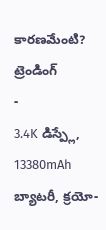కారణమేంటి?
ట్రెండింగ్
-
3.4K డిస్ప్లే, 13380mAh బ్యాటరీ, క్రయో-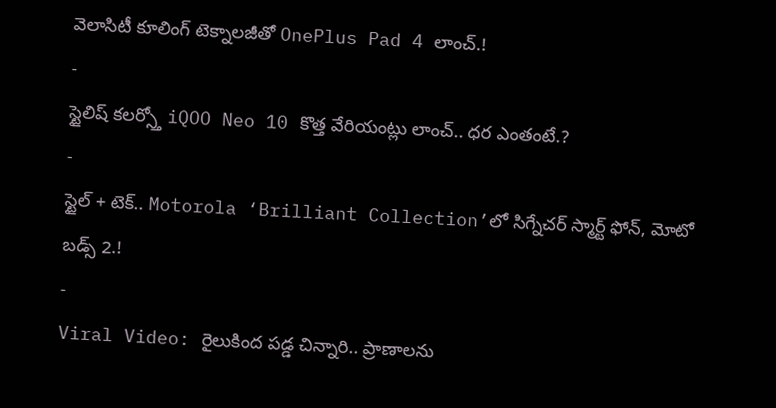వెలాసిటీ కూలింగ్ టెక్నాలజీతో OnePlus Pad 4 లాంచ్.!
-
స్టైలిష్ కలర్స్తో iQOO Neo 10 కొత్త వేరియంట్లు లాంచ్.. ధర ఎంతంటే.?
-
స్టైల్ + టెక్.. Motorola ‘Brilliant Collection’లో సిగ్నేచర్ స్మార్ట్ ఫోన్, మోటో బడ్స్ 2.!
-
Viral Video: రైలుకింద పడ్డ చిన్నారి.. ప్రాణాలను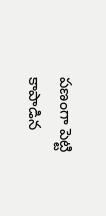పణంగా పెట్టి కాపాడిన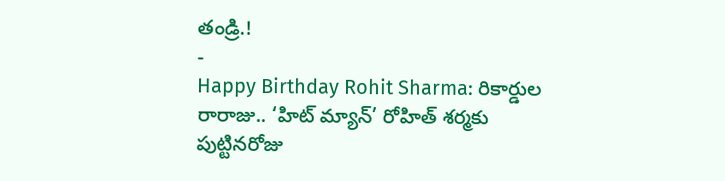తండ్రి.!
-
Happy Birthday Rohit Sharma: రికార్డుల రారాజు.. ‘హిట్ మ్యాన్’ రోహిత్ శర్మకు పుట్టినరోజు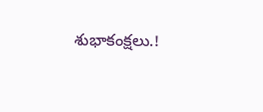శుభాకంక్షలు.!